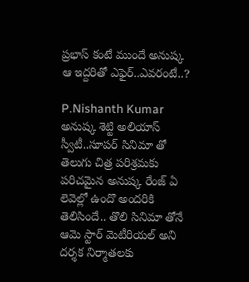ప్రభాస్ కంటే ముందే అనుష్క ఆ ఇద్దరితో ఎఫైర్..ఎవరంటే..?

P.Nishanth Kumar
అనుష్క శెట్టి అలియాస్ స్వీటీ..సూపర్ సినిమా తో తెలుగు చిత్ర పరిశ్రమకు పరిచమైన అనుష్క రేంజ్ ఏ లెవెల్లో ఉందొ అందరికి తెలిసిందే.. తొలి సినిమా తోనే ఆమె స్టార్ మెటీరియల్ అని దర్శక నిర్మాతలకు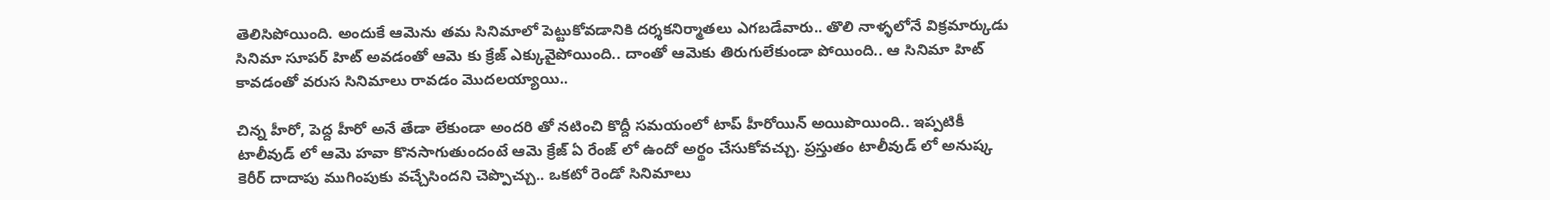తెలిసిపోయింది. అందుకే ఆమెను తమ సినిమాలో పెట్టుకోవడానికి దర్శకనిర్మాతలు ఎగబడేవారు.. తొలి నాళ్ళలోనే విక్రమార్కుడు సినిమా సూపర్ హిట్ అవడంతో ఆమె కు క్రేజ్ ఎక్కువైపోయింది.. దాంతో ఆమెకు తిరుగులేకుండా పోయింది.. ఆ సినిమా హిట్ కావడంతో వరుస సినిమాలు రావడం మొదలయ్యాయి..

చిన్న హీరో, పెద్ద హీరో అనే తేడా లేకుండా అందరి తో నటించి కొద్దీ సమయంలో టాప్ హీరోయిన్ అయిపొయింది.. ఇప్పటికీ టాలీవుడ్ లో ఆమె హవా కొనసాగుతుందంటే ఆమె క్రేజ్ ఏ రేంజ్ లో ఉందో అర్థం చేసుకోవచ్చు. ప్రస్తుతం టాలీవుడ్ లో అనుష్క కెరీర్ దాదాపు ముగింపుకు వచ్చేసిందని చెప్పొచ్చు.. ఒకటో రెండో సినిమాలు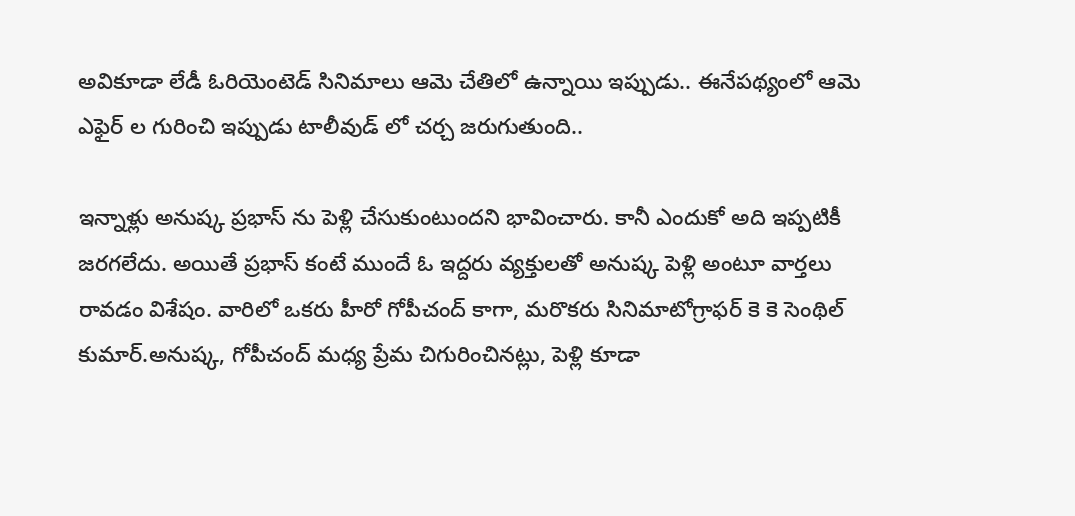అవికూడా లేడీ ఓరియెంటెడ్ సినిమాలు ఆమె చేతిలో ఉన్నాయి ఇప్పుడు.. ఈనేపథ్యంలో ఆమె ఎఫైర్ ల గురించి ఇప్పుడు టాలీవుడ్ లో చర్చ జరుగుతుంది..

ఇన్నాళ్లు అనుష్క ప్రభాస్ ను పెళ్లి చేసుకుంటుందని భావించారు. కానీ ఎందుకో అది ఇప్పటికీ జరగలేదు. అయితే ప్రభాస్ కంటే ముందే ఓ ఇద్దరు వ్యక్తులతో అనుష్క పెళ్లి అంటూ వార్తలు రావడం విశేషం. వారిలో ఒకరు హీరో గోపీచంద్ కాగా, మరొకరు సినిమాటోగ్రాఫర్ కె కె సెంథిల్ కుమార్.అనుష్క, గోపీచంద్ మధ్య ప్రేమ చిగురించినట్లు, పెళ్లి కూడా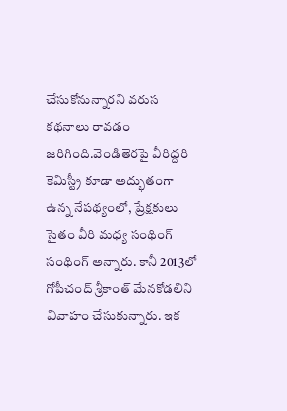చేసుకోనున్నారని వరుస కథనాలు రావడం జరిగింది.వెండితెరపై వీరిద్దరి కెమిస్ట్రీ కూడా అద్భుతంగా ఉన్న నేపథ్యంలో, ప్రేక్షకులు సైతం వీరి మధ్య సంథింగ్ సంథింగ్ అన్నారు. కానీ 2013లో గోపీచంద్ శ్రీకాంత్ మేనకోడలిని వివాహం చేసుకున్నారు. ఇక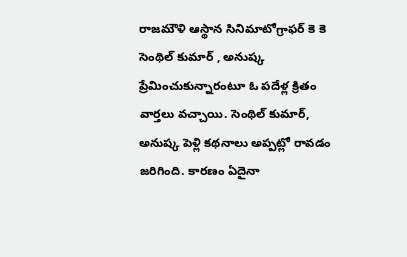రాజమౌళి ఆస్థాన సినిమాటోగ్రాఫర్ కె కె సెంథిల్ కుమార్ , అనుష్క ప్రేమించుకున్నారంటూ ఓ పదేళ్ల క్రితం వార్తలు వచ్చాయి. సెంథిల్ కుమార్, అనుష్క పెళ్లి కథనాలు అప్పట్లో రావడం జరిగింది. కారణం ఏదైనా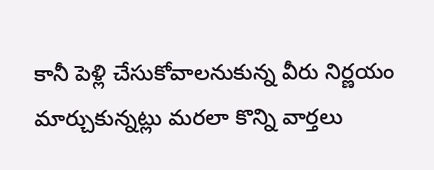కానీ పెళ్లి చేసుకోవాలనుకున్న వీరు నిర్ణయం మార్చుకున్నట్లు మరలా కొన్ని వార్తలు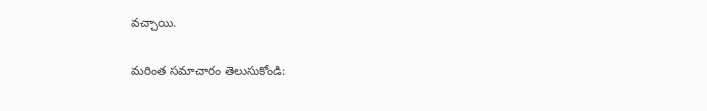వచ్చాయి.

మరింత సమాచారం తెలుసుకోండి: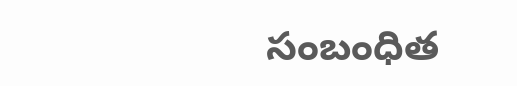సంబంధిత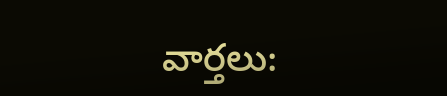వార్తలు: